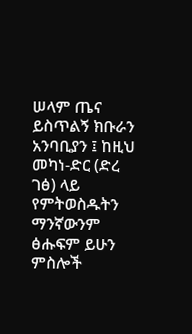ሠላም ጤና ይስጥልኝ ክቡራን አንባቢያን ፤ ከዚህ መካነ-ድር (ድረ ገፅ) ላይ የምትወስዱትን ማንኛውንም ፅሑፍም ይሁን ምስሎች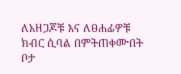ለአዘጋጆቹ እና ለፀሐፊዎቹ ክብር ሲባል በምትጠቀሙበት ቦታ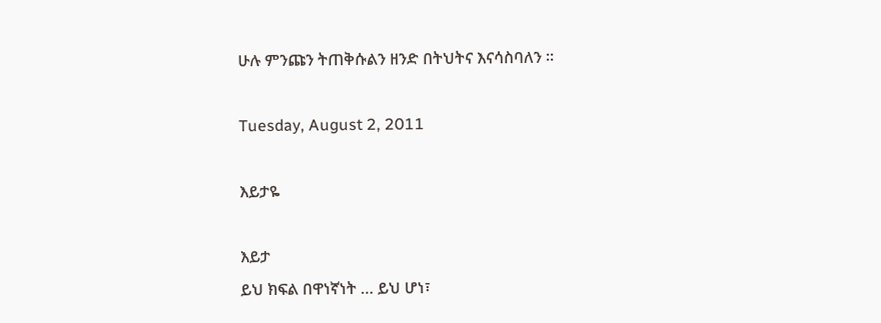ሁሉ ምንጩን ትጠቅሱልን ዘንድ በትህትና እናሳስባለን ፡፡

Tuesday, August 2, 2011

እይታዬ

እይታ
ይህ ክፍል በዋነኛነት … ይህ ሆነ፣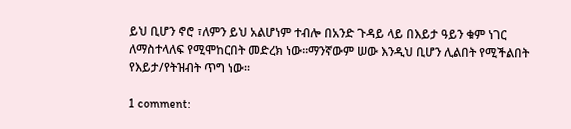ይህ ቢሆን ኖሮ ፣ለምን ይህ አልሆነም ተብሎ በአንድ ጉዳይ ላይ በእይታ ዓይን ቁም ነገር ለማስተላለፍ የሚሞከርበት መድረክ ነው፡፡ማንኛውም ሠው እንዲህ ቢሆን ሊልበት የሚችልበት የእይታ/የትዝብት ጥግ ነው፡፡

1 comment: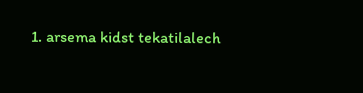1. arsema kidst tekatilalech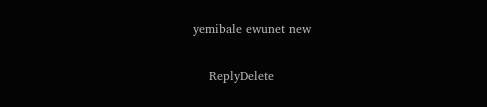yemibale ewunet new

    ReplyDelete